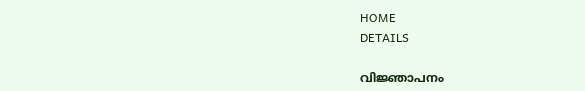HOME
DETAILS

വിജ്ഞാപനം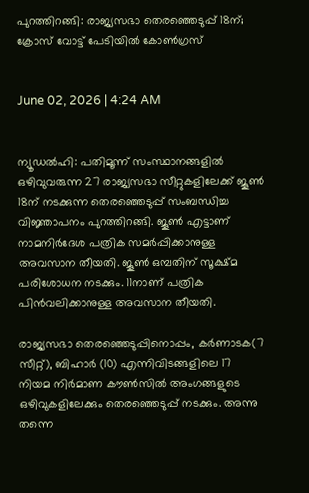പുറത്തിറങ്ങി: രാജ്യസഭാ തെരഞ്ഞെടുപ്പ് 18ന്; ക്രോസ് വോട്ട് പേടിയിൽ കോൺഗ്രസ്


June 02, 2026 | 4:24 AM


ന്യൂഡൽഹി: പതിമൂന്ന് സംസ്ഥാനങ്ങളിൽ ഒഴിവുവരുന്ന 27 രാജ്യസഭാ സീറ്റുകളിലേക്ക് ജൂൺ 18ന് നടക്കുന്ന തെരഞ്ഞെടുപ്പ് സംബന്ധിച്ച വിജ്ഞാപനം പുറത്തിറങ്ങി. ജൂൺ എട്ടാണ് നാമനിർദേശ പത്രിക സമർപ്പിക്കാനുള്ള അവസാന തീയതി. ജൂൺ ഒമ്പതിന് സൂക്ഷ്മ പരിശോധന നടക്കും. 11നാണ് പത്രിക പിൻവലിക്കാനുള്ള അവസാന തീയതി.

രാജ്യസഭാ തെരഞ്ഞെടുപ്പിനൊപ്പം, കർണാടക(7 സീറ്റ്), ബിഹാർ (10) എന്നിവിടങ്ങളിലെ 17 നിയമ നിർമാണ കൗൺസിൽ അംഗങ്ങളുടെ ഒഴിവുകളിലേക്കും തെരഞ്ഞെടുപ്പ് നടക്കും. അന്നു തന്നെ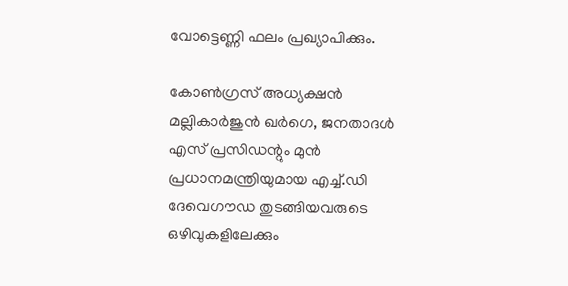വോട്ടെണ്ണി ഫലം പ്രഖ്യാപിക്കും.

കോൺഗ്രസ് അധ്യക്ഷൻ മല്ലികാർജുൻ ഖർഗെ, ജനതാദൾ എസ് പ്രസിഡന്റും മുൻ പ്രധാനമന്ത്രിയുമായ എച്ച്.ഡി ദേവെഗൗഡ തുടങ്ങിയവരുടെ ഒഴിവുകളിലേക്കും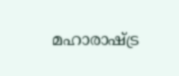മഹാരാഷ്ട്ര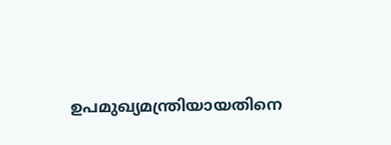ഉപമുഖ്യമന്ത്രിയായതിനെ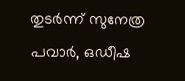തുടർന്ന് സുനേത്ര പവാർ, ഒഡീഷ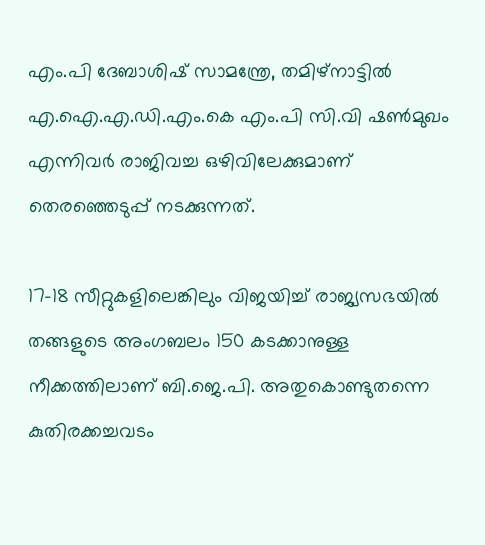എം.പി ദേബാശിഷ് സാമന്ത്രേ, തമിഴ്‌നാട്ടിൽ എ.ഐ.എ.ഡി.എം.കെ എം.പി സി.വി ഷൺമുഖം എന്നിവർ രാജിവച്ച ഒഴിവിലേക്കുമാണ്  തെരഞ്ഞെടുപ്പ് നടക്കുന്നത്.

17-18 സീറ്റുകളിലെങ്കിലും വിജയിച്ച് രാജ്യസഭയിൽ തങ്ങളുടെ അംഗബലം 150 കടക്കാനുള്ള നീക്കത്തിലാണ് ബി.ജെ.പി. അതുകൊണ്ടുതന്നെ കുതിരക്കച്ചവടം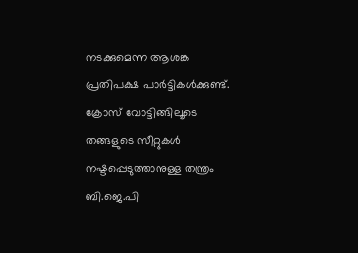നടക്കുമെന്ന ആശങ്ക പ്രതിപക്ഷ പാർട്ടികൾക്കുണ്ട്. ക്രോസ് വോട്ടിങ്ങിലൂടെ തങ്ങളുടെ സീറ്റുകൾ നഷ്ടപ്പെടുത്താനുള്ള തന്ത്രം ബി.ജെ.പി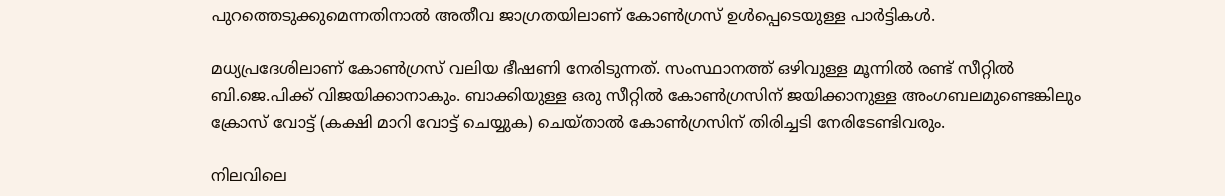പുറത്തെടുക്കുമെന്നതിനാൽ അതീവ ജാഗ്രതയിലാണ് കോൺഗ്രസ് ഉൾപ്പെടെയുള്ള പാർട്ടികൾ.

മധ്യപ്രദേശിലാണ് കോൺഗ്രസ് വലിയ ഭീഷണി നേരിടുന്നത്. സംസ്ഥാനത്ത് ഒഴിവുള്ള മൂന്നിൽ രണ്ട് സീറ്റിൽ ബി.ജെ.പിക്ക് വിജയിക്കാനാകും. ബാക്കിയുള്ള ഒരു സീറ്റിൽ കോൺഗ്രസിന് ജയിക്കാനുള്ള അംഗബലമുണ്ടെങ്കിലും ക്രോസ് വോട്ട് (കക്ഷി മാറി വോട്ട് ചെയ്യുക) ചെയ്താൽ കോൺഗ്രസിന് തിരിച്ചടി നേരിടേണ്ടിവരും.

നിലവിലെ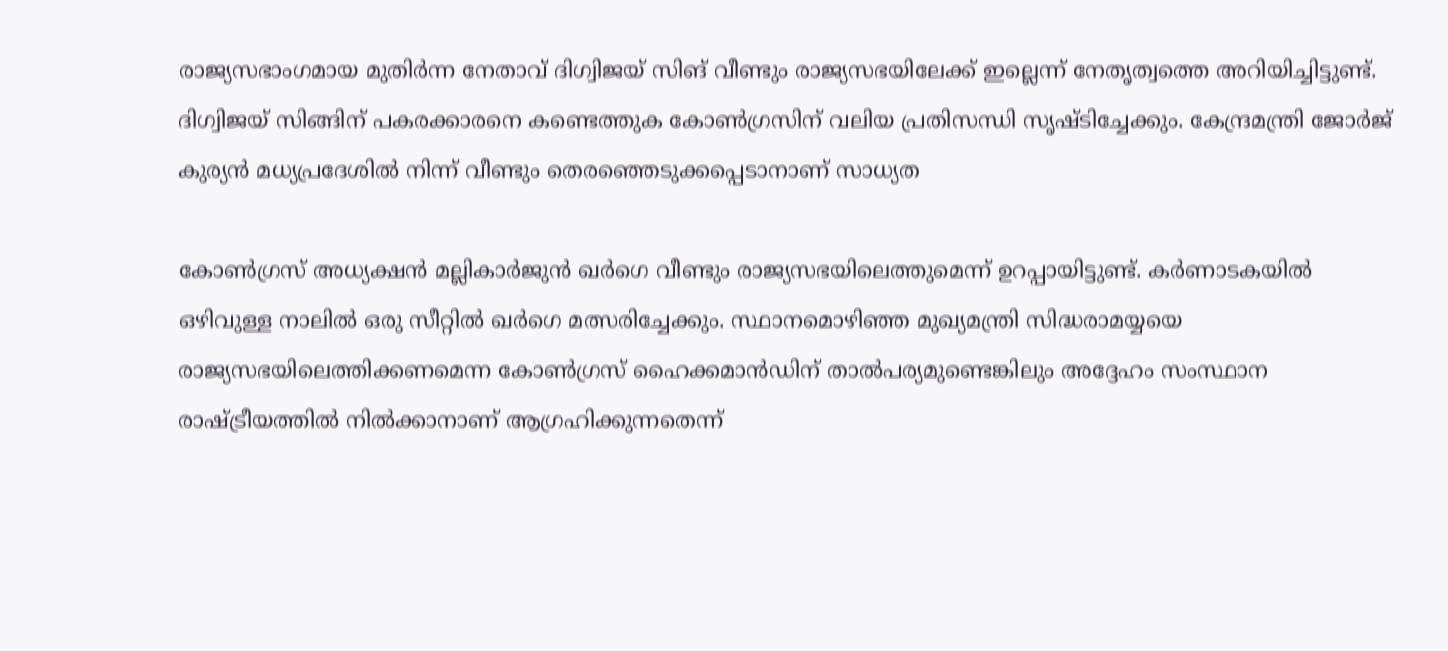രാജ്യസഭാംഗമായ മുതിർന്ന നേതാവ് ദിഗ്വിജയ് സിങ് വീണ്ടും രാജ്യസഭയിലേക്ക് ഇല്ലെന്ന് നേതൃത്വത്തെ അറിയിച്ചിട്ടുണ്ട്. ദിഗ്വിജയ് സിങ്ങിന് പകരക്കാരനെ കണ്ടെത്തുക കോൺഗ്രസിന് വലിയ പ്രതിസന്ധി സൃഷ്ടിച്ചേക്കും. കേന്ദ്രമന്ത്രി ജോർജ് കുര്യൻ മധ്യപ്രദേശിൽ നിന്ന് വീണ്ടും തെരഞ്ഞെടുക്കപ്പെടാനാണ് സാധ്യത

കോൺഗ്രസ് അധ്യക്ഷൻ മല്ലികാർജുൻ ഖർഗെ വീണ്ടും രാജ്യസഭയിലെത്തുമെന്ന് ഉറപ്പായിട്ടുണ്ട്. കർണാടകയിൽ ഒഴിവുള്ള നാലിൽ ഒരു സീറ്റിൽ ഖർഗെ മത്സരിച്ചേക്കും. സ്ഥാനമൊഴിഞ്ഞ മുഖ്യമന്ത്രി സിദ്ധരാമയ്യയെ രാജ്യസഭയിലെത്തിക്കണമെന്ന കോൺഗ്രസ് ഹൈക്കമാൻഡിന് താൽപര്യമുണ്ടെങ്കിലും അദ്ദേഹം സംസ്ഥാന രാഷ്ട്രീയത്തിൽ നിൽക്കാനാണ് ആഗ്രഹിക്കുന്നതെന്ന്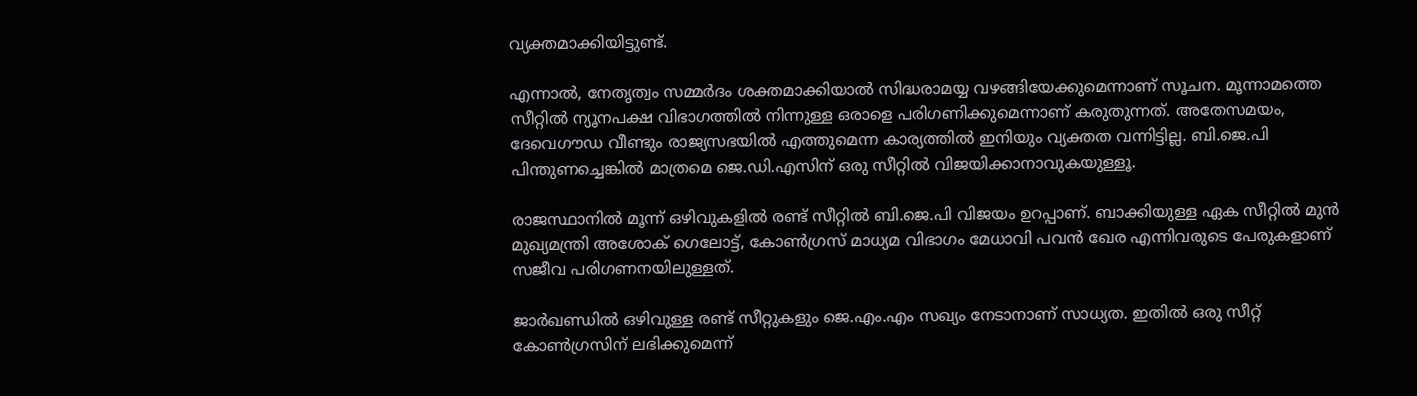വ്യക്തമാക്കിയിട്ടുണ്ട്.

എന്നാൽ, നേതൃത്വം സമ്മർദം ശക്തമാക്കിയാൽ സിദ്ധരാമയ്യ വഴങ്ങിയേക്കുമെന്നാണ് സൂചന. മൂന്നാമത്തെ സീറ്റിൽ ന്യൂനപക്ഷ വിഭാഗത്തിൽ നിന്നുള്ള ഒരാളെ പരിഗണിക്കുമെന്നാണ് കരുതുന്നത്. അതേസമയം, ദേവെഗൗഡ വീണ്ടും രാജ്യസഭയിൽ എത്തുമെന്ന കാര്യത്തിൽ ഇനിയും വ്യക്തത വന്നിട്ടില്ല. ബി.ജെ.പി പിന്തുണച്ചെങ്കിൽ മാത്രമെ ജെ.ഡി.എസിന് ഒരു സീറ്റിൽ വിജയിക്കാനാവുകയുള്ളൂ.

രാജസ്ഥാനിൽ മൂന്ന് ഒഴിവുകളിൽ രണ്ട് സീറ്റിൽ ബി.ജെ.പി വിജയം ഉറപ്പാണ്. ബാക്കിയുള്ള ഏക സീറ്റിൽ മുൻ മുഖ്യമന്ത്രി അശോക് ഗെലോട്ട്, കോൺഗ്രസ് മാധ്യമ വിഭാഗം മേധാവി പവൻ ഖേര എന്നിവരുടെ പേരുകളാണ് സജീവ പരിഗണനയിലുള്ളത്.

ജാർഖണ്ഡിൽ ഒഴിവുള്ള രണ്ട് സീറ്റുകളും ജെ.എം.എം സഖ്യം നേടാനാണ് സാധ്യത. ഇതിൽ ഒരു സീറ്റ് കോൺഗ്രസിന് ലഭിക്കുമെന്ന്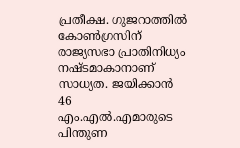പ്രതീക്ഷ. ഗുജറാത്തിൽ കോൺഗ്രസിന് രാജ്യസഭാ പ്രാതിനിധ്യം നഷ്ടമാകാനാണ് സാധ്യത. ജയിക്കാൻ 46 എം.എൽ.എമാരുടെ പിന്തുണ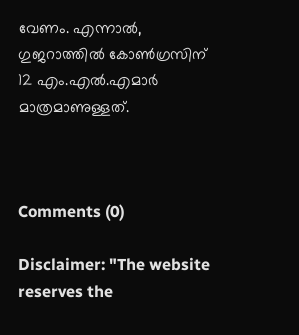വേണം. എന്നാൽ, ഗുജറാത്തിൽ കോൺഗ്രസിന് 12 എം.എൽ.എമാർ മാത്രമാണുള്ളത്.



Comments (0)

Disclaimer: "The website reserves the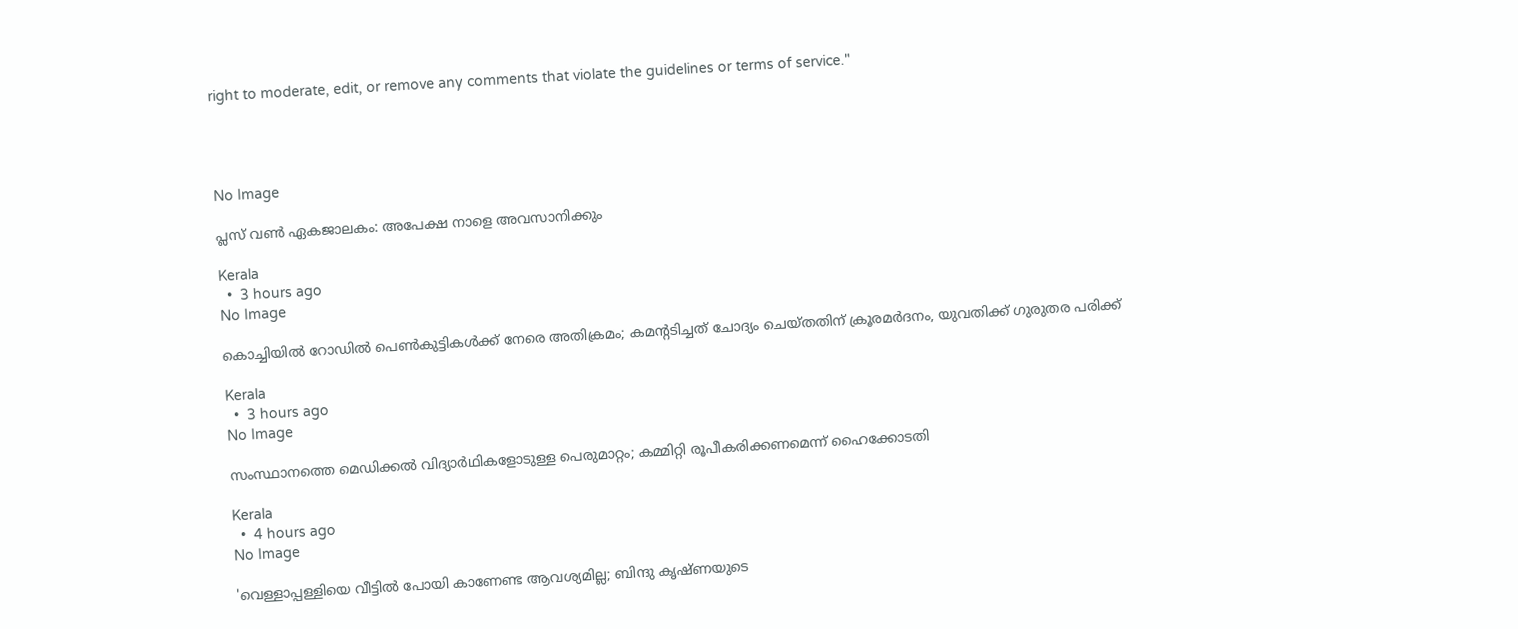right to moderate, edit, or remove any comments that violate the guidelines or terms of service."




No Image

പ്ലസ് വൺ ഏകജാലകം: അപേക്ഷ നാളെ അവസാനിക്കും

Kerala
  •  3 hours ago
No Image

കൊച്ചിയില്‍ റോഡില്‍ പെണ്‍കുട്ടികള്‍ക്ക് നേരെ അതിക്രമം; കമന്റടിച്ചത് ചോദ്യം ചെയ്തതിന് ക്രൂരമര്‍ദനം, യുവതിക്ക് ഗുരുതര പരിക്ക്

Kerala
  •  3 hours ago
No Image

സംസ്ഥാനത്തെ മെഡിക്കൽ വിദ്യാർഥികളോടുള്ള പെരുമാറ്റം; കമ്മിറ്റി രൂപീകരിക്കണമെന്ന് ഹൈക്കോടതി

Kerala
  •  4 hours ago
No Image

'വെള്ളാപ്പള്ളിയെ വീട്ടില്‍ പോയി കാണേണ്ട ആവശ്യമില്ല; ബിന്ദു കൃഷ്ണയുടെ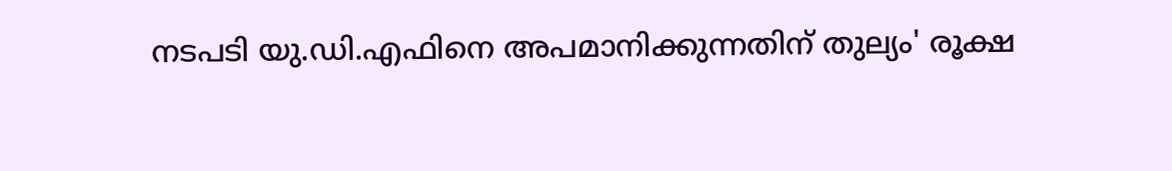നടപടി യു.ഡി.എഫിനെ അപമാനിക്കുന്നതിന് തുല്യം' രൂക്ഷ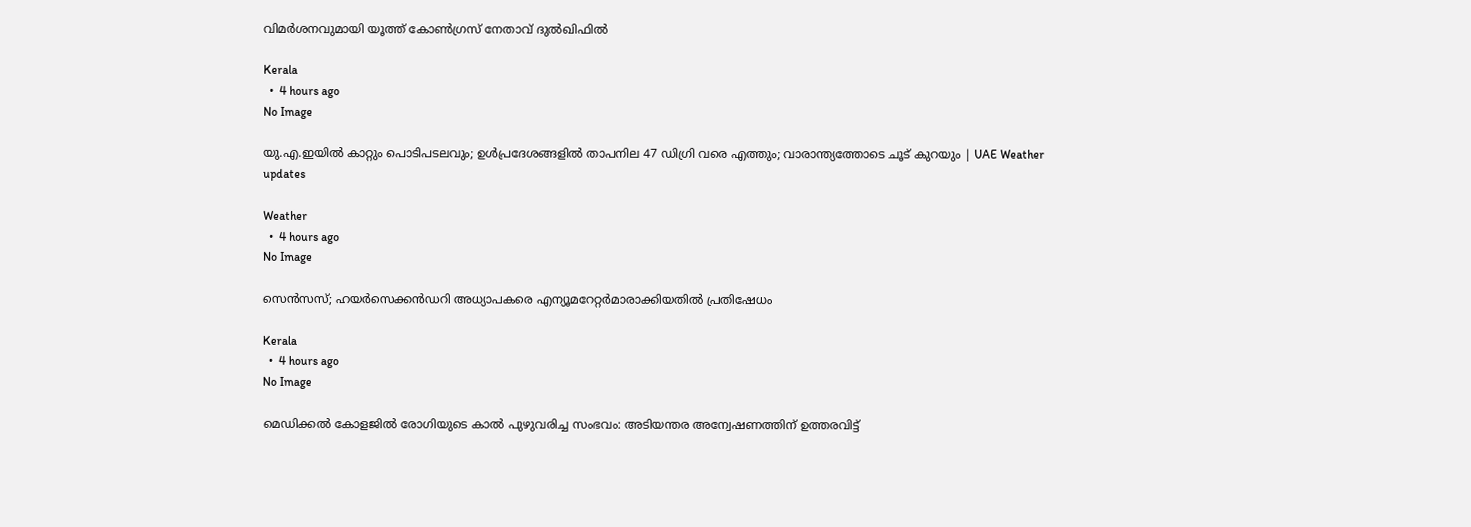വിമര്‍ശനവുമായി യൂത്ത് കോണ്‍ഗ്രസ് നേതാവ് ദുല്‍ഖിഫില്‍

Kerala
  •  4 hours ago
No Image

യു.എ.ഇയിൽ കാറ്റും പൊടിപടലവും; ഉൾപ്രദേശങ്ങളിൽ താപനില 47 ഡിഗ്രി വരെ എത്തും; വാരാന്ത്യത്തോടെ ചൂട് കുറയും | UAE Weather updates

Weather
  •  4 hours ago
No Image

സെൻസസ്; ഹയർസെക്കൻഡറി അധ്യാപകരെ എന്യൂമറേറ്റർമാരാക്കിയതിൽ പ്രതിഷേധം

Kerala
  •  4 hours ago
No Image

മെഡിക്കല്‍ കോളജില്‍ രോഗിയുടെ കാല്‍ പുഴുവരിച്ച സംഭവം: അടിയന്തര അന്വേഷണത്തിന് ഉത്തരവിട്ട്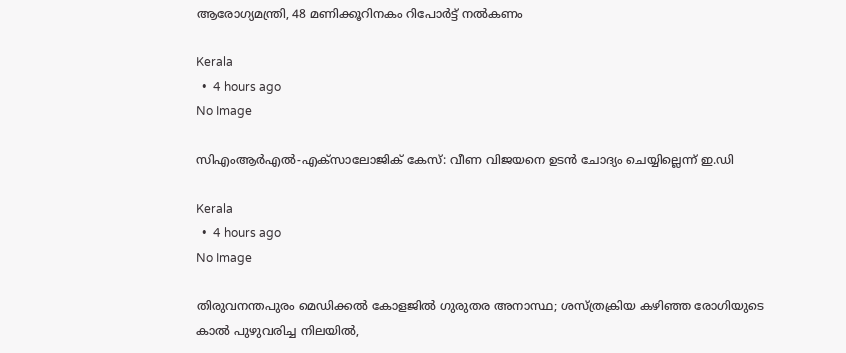ആരോഗ്യമന്ത്രി, 48 മണിക്കൂറിനകം റിപോര്‍ട്ട് നല്‍കണം

Kerala
  •  4 hours ago
No Image

സിഎംആർഎൽ-എക്‌സാലോജിക് കേസ്: വീണ വിജയനെ ഉടൻ ചോദ്യം ചെയ്യില്ലെന്ന് ഇ.ഡി

Kerala
  •  4 hours ago
No Image

തിരുവനന്തപുരം മെഡിക്കല്‍ കോളജില്‍ ഗുരുതര അനാസ്ഥ; ശസ്ത്രക്രിയ കഴിഞ്ഞ രോഗിയുടെ കാല്‍ പുഴുവരിച്ച നിലയില്‍,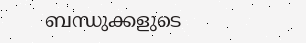ബന്ധുക്കളുടെ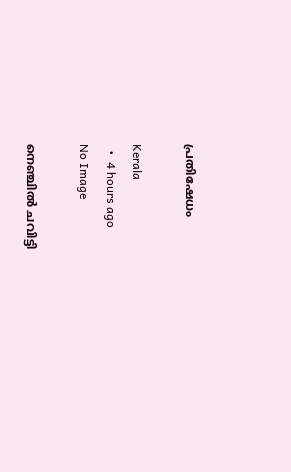പ്രതിഷേധം

Kerala
  •  4 hours ago
No Image

നെഞ്ചില്‍ ചവിട്ടി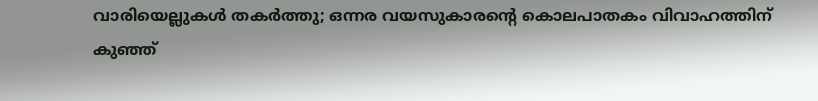വാരിയെല്ലുകള്‍ തകര്‍ത്തു; ഒന്നര വയസുകാരന്റെ കൊലപാതകം വിവാഹത്തിന് കുഞ്ഞ്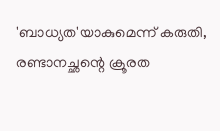'ബാധ്യത'യാകുമെന്ന് കരുതി, രണ്ടാനച്ഛന്റെ ക്രൂരത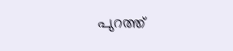പുറത്ത്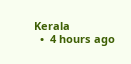Kerala
  •  4 hours ago